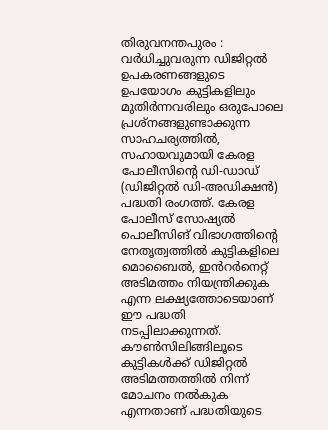തിരുവനന്തപുരം : വർധിച്ചുവരുന്ന ഡിജിറ്റൽ ഉപകരണങ്ങളുടെ ഉപയോഗം കുട്ടികളിലും മുതിർന്നവരിലും ഒരുപോലെ പ്രശ്നങ്ങളുണ്ടാക്കുന്ന സാഹചര്യത്തിൽ, സഹായവുമായി കേരള പോലീസിന്റെ ഡി-ഡാഡ് (ഡിജിറ്റൽ ഡി-അഡിക്ഷൻ) പദ്ധതി രംഗത്ത്. കേരള പോലീസ് സോഷ്യൽ പൊലീസിങ് വിഭാഗത്തിന്റെ നേതൃത്വത്തിൽ കുട്ടികളിലെ മൊബൈൽ, ഇൻറർനെറ്റ് അടിമത്തം നിയന്ത്രിക്കുക എന്ന ലക്ഷ്യത്തോടെയാണ് ഈ പദ്ധതി നടപ്പിലാക്കുന്നത്. കൗൺസിലിങ്ങിലൂടെ കുട്ടികൾക്ക് ഡിജിറ്റൽ അടിമത്തത്തിൽ നിന്ന് മോചനം നൽകുക എന്നതാണ് പദ്ധതിയുടെ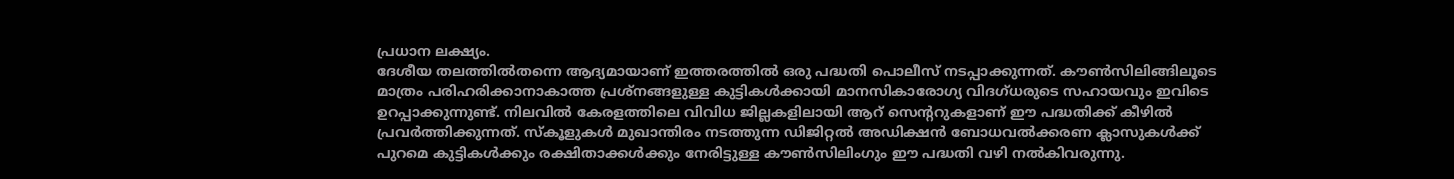പ്രധാന ലക്ഷ്യം.
ദേശീയ തലത്തിൽതന്നെ ആദ്യമായാണ് ഇത്തരത്തിൽ ഒരു പദ്ധതി പൊലീസ് നടപ്പാക്കുന്നത്. കൗൺസിലിങ്ങിലൂടെ മാത്രം പരിഹരിക്കാനാകാത്ത പ്രശ്നങ്ങളുള്ള കുട്ടികൾക്കായി മാനസികാരോഗ്യ വിദഗ്ധരുടെ സഹായവും ഇവിടെ ഉറപ്പാക്കുന്നുണ്ട്. നിലവിൽ കേരളത്തിലെ വിവിധ ജില്ലകളിലായി ആറ് സെന്ററുകളാണ് ഈ പദ്ധതിക്ക് കീഴിൽ പ്രവർത്തിക്കുന്നത്. സ്കൂളുകൾ മുഖാന്തിരം നടത്തുന്ന ഡിജിറ്റൽ അഡിക്ഷൻ ബോധവൽക്കരണ ക്ലാസുകൾക്ക് പുറമെ കുട്ടികൾക്കും രക്ഷിതാക്കൾക്കും നേരിട്ടുള്ള കൗൺസിലിംഗും ഈ പദ്ധതി വഴി നൽകിവരുന്നു.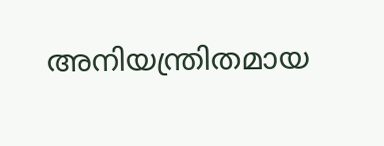അനിയന്ത്രിതമായ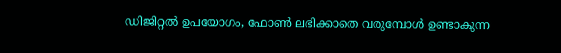ഡിജിറ്റൽ ഉപയോഗം, ഫോൺ ലഭിക്കാതെ വരുമ്പോൾ ഉണ്ടാകുന്ന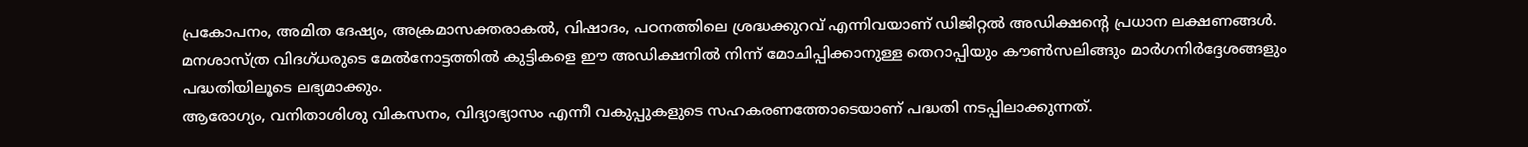പ്രകോപനം, അമിത ദേഷ്യം, അക്രമാസക്തരാകൽ, വിഷാദം, പഠനത്തിലെ ശ്രദ്ധക്കുറവ് എന്നിവയാണ് ഡിജിറ്റൽ അഡിക്ഷന്റെ പ്രധാന ലക്ഷണങ്ങൾ. മനശാസ്ത്ര വിദഗ്ധരുടെ മേൽനോട്ടത്തിൽ കുട്ടികളെ ഈ അഡിക്ഷനിൽ നിന്ന് മോചിപ്പിക്കാനുള്ള തെറാപ്പിയും കൗൺസലിങ്ങും മാർഗനിർദ്ദേശങ്ങളും പദ്ധതിയിലൂടെ ലഭ്യമാക്കും.
ആരോഗ്യം, വനിതാശിശു വികസനം, വിദ്യാഭ്യാസം എന്നീ വകുപ്പുകളുടെ സഹകരണത്തോടെയാണ് പദ്ധതി നടപ്പിലാക്കുന്നത്.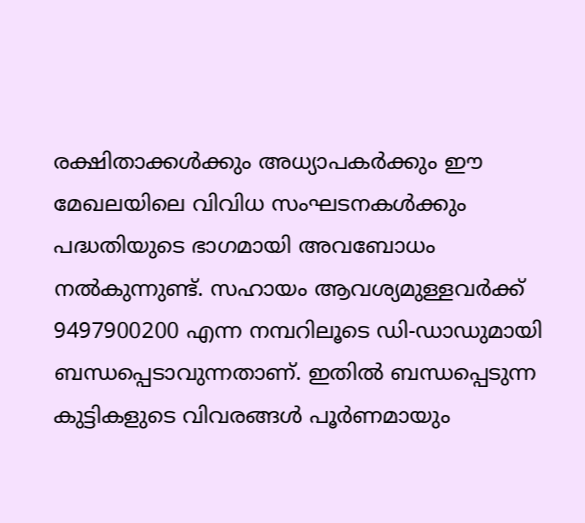രക്ഷിതാക്കൾക്കും അധ്യാപകർക്കും ഈ മേഖലയിലെ വിവിധ സംഘടനകൾക്കും പദ്ധതിയുടെ ഭാഗമായി അവബോധം നൽകുന്നുണ്ട്. സഹായം ആവശ്യമുള്ളവർക്ക് 9497900200 എന്ന നമ്പറിലൂടെ ഡി-ഡാഡുമായി ബന്ധപ്പെടാവുന്നതാണ്. ഇതിൽ ബന്ധപ്പെടുന്ന കുട്ടികളുടെ വിവരങ്ങൾ പൂർണമായും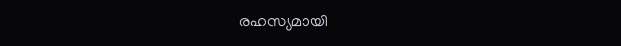രഹസ്യമായി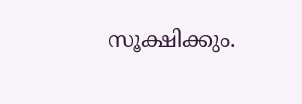സൂക്ഷിക്കും.